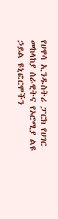የሀዋሳ ኢንዱስትሪ ፓርክ የሀገር መከላከያ ሰራዊትና የኦሮሚያ ልዩ ኃይል ዩኒፎርሞችን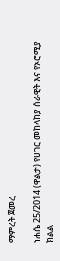ማምረት ጀመረ

ነሐሴ 25/2014 (ዋልታ) የሀገር መከላከያ ሰራዊት እና የኦሮሚያ ክልል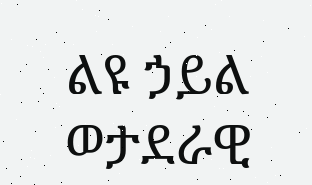ልዩ ኃይል ወታደራዊ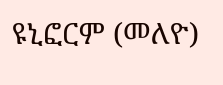ዩኒፎርም (መለዮ)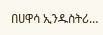በሀዋሳ ኢንዱስትሪ…